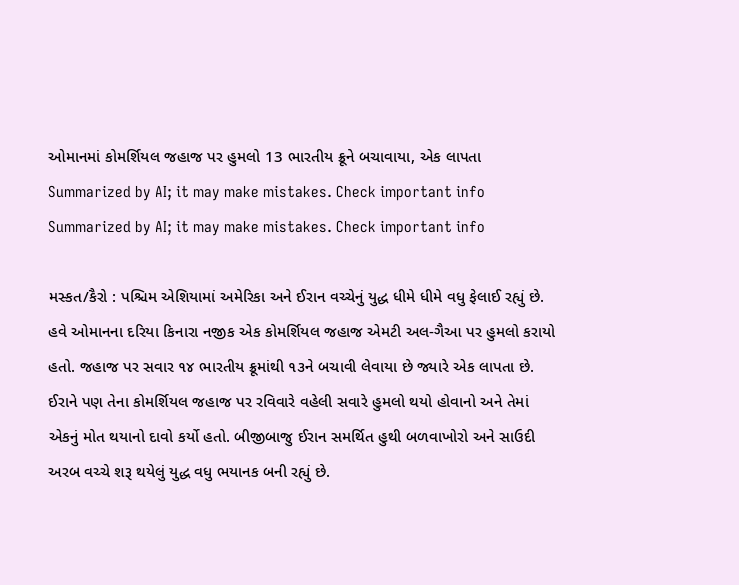ઓમાનમાં કોમર્શિયલ જહાજ પર હુમલો 13 ભારતીય ક્રૂને બચાવાયા, એક લાપતા
Summarized by AI; it may make mistakes. Check important info
Summarized by AI; it may make mistakes. Check important info

મસ્કત/કૈરો : પશ્ચિમ એશિયામાં અમેરિકા અને ઈરાન વચ્ચેનું યુદ્ધ ધીમે ધીમે વધુ ફેલાઈ રહ્યું છે. હવે ઓમાનના દરિયા કિનારા નજીક એક કોમર્શિયલ જહાજ એમટી અલ-ગૈઆ પર હુમલો કરાયો હતો. જહાજ પર સવાર ૧૪ ભારતીય ક્રૂમાંથી ૧૩ને બચાવી લેવાયા છે જ્યારે એક લાપતા છે. ઈરાને પણ તેના કોમર્શિયલ જહાજ પર રવિવારે વહેલી સવારે હુમલો થયો હોવાનો અને તેમાં એકનું મોત થયાનો દાવો કર્યો હતો. બીજીબાજુ ઈરાન સમર્થિત હુથી બળવાખોરો અને સાઉદી અરબ વચ્ચે શરૂ થયેલું યુદ્ધ વધુ ભયાનક બની રહ્યું છે.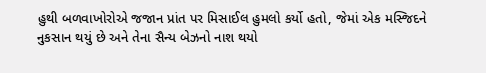હુથી બળવાખોરોએ જજાન પ્રાંત પર મિસાઈલ હુમલો કર્યો હતો, જેમાં એક મસ્જિદને નુકસાન થયું છે અને તેના સૈન્ય બેઝનો નાશ થયો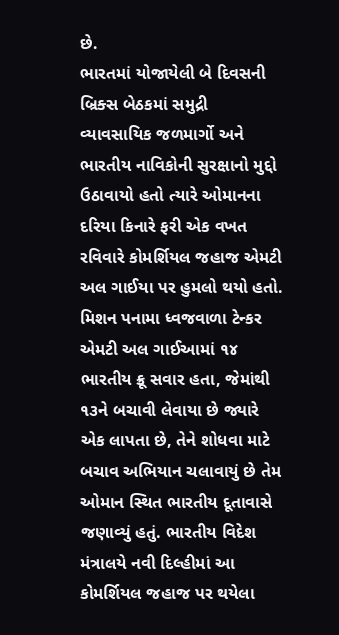છે.
ભારતમાં યોજાયેલી બે દિવસની બ્રિક્સ બેઠકમાં સમુદ્રી વ્યાવસાયિક જળમાર્ગો અને ભારતીય નાવિકોની સુરક્ષાનો મુદ્દો ઉઠાવાયો હતો ત્યારે ઓમાનના દરિયા કિનારે ફરી એક વખત રવિવારે કોમર્શિયલ જહાજ એમટી અલ ગાઈયા પર હુમલો થયો હતો.
મિશન પનામા ધ્વજવાળા ટેન્કર એમટી અલ ગાઈઆમાં ૧૪ ભારતીય ક્રૂ સવાર હતા, જેમાંથી ૧૩ને બચાવી લેવાયા છે જ્યારે એક લાપતા છે, તેને શોધવા માટે બચાવ અભિયાન ચલાવાયું છે તેમ ઓમાન સ્થિત ભારતીય દૂતાવાસે જણાવ્યું હતું. ભારતીય વિદેશ મંત્રાલયે નવી દિલ્હીમાં આ કોમર્શિયલ જહાજ પર થયેલા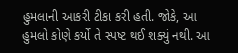હુમલાની આકરી ટીકા કરી હતી. જોકે, આ હુમલો કોણે કર્યો તે સ્પષ્ટ થઈ શક્યું નથી. આ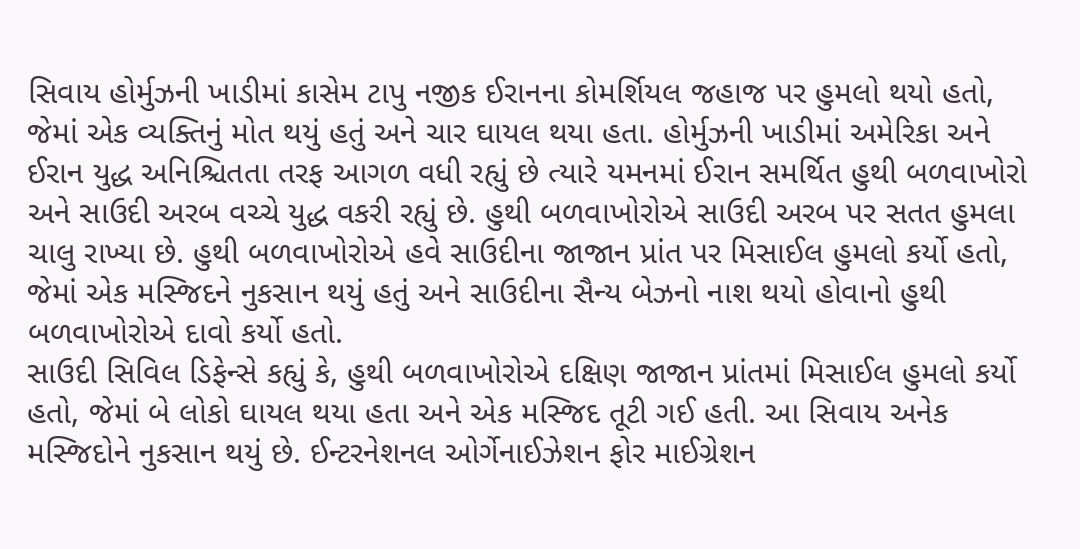સિવાય હોર્મુઝની ખાડીમાં કાસેમ ટાપુ નજીક ઈરાનના કોમર્શિયલ જહાજ પર હુમલો થયો હતો, જેમાં એક વ્યક્તિનું મોત થયું હતું અને ચાર ઘાયલ થયા હતા. હોર્મુઝની ખાડીમાં અમેરિકા અને ઈરાન યુદ્ધ અનિશ્ચિતતા તરફ આગળ વધી રહ્યું છે ત્યારે યમનમાં ઈરાન સમર્થિત હુથી બળવાખોરો અને સાઉદી અરબ વચ્ચે યુદ્ધ વકરી રહ્યું છે. હુથી બળવાખોરોએ સાઉદી અરબ પર સતત હુમલા ચાલુ રાખ્યા છે. હુથી બળવાખોરોએ હવે સાઉદીના જાજાન પ્રાંત પર મિસાઈલ હુમલો કર્યો હતો, જેમાં એક મસ્જિદને નુકસાન થયું હતું અને સાઉદીના સૈન્ય બેઝનો નાશ થયો હોવાનો હુથી બળવાખોરોએ દાવો કર્યો હતો.
સાઉદી સિવિલ ડિફેન્સે કહ્યું કે, હુથી બળવાખોરોએ દક્ષિણ જાજાન પ્રાંતમાં મિસાઈલ હુમલો કર્યો હતો, જેમાં બે લોકો ઘાયલ થયા હતા અને એક મસ્જિદ તૂટી ગઈ હતી. આ સિવાય અનેક મસ્જિદોને નુકસાન થયું છે. ઈન્ટરનેશનલ ઓર્ગેનાઈઝેશન ફોર માઈગ્રેશન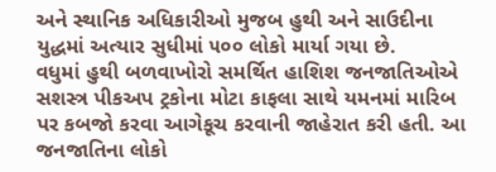અને સ્થાનિક અધિકારીઓ મુજબ હુથી અને સાઉદીના યુદ્ધમાં અત્યાર સુધીમાં ૫૦૦ લોકો માર્યા ગયા છે.
વધુમાં હુથી બળવાખોરો સમર્થિત હાશિશ જનજાતિઓએ સશસ્ત્ર પીકઅપ ટ્રકોના મોટા કાફલા સાથે યમનમાં મારિબ પર કબજો કરવા આગેકૂચ કરવાની જાહેરાત કરી હતી. આ જનજાતિના લોકો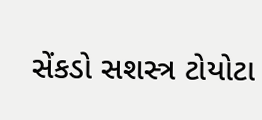સેંકડો સશસ્ત્ર ટોયોટા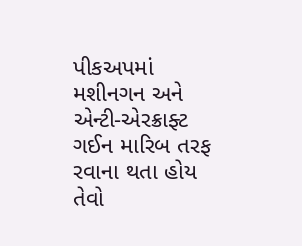પીકઅપમાં મશીનગન અને એન્ટી-એરક્રાફ્ટ ગઈન મારિબ તરફ રવાના થતા હોય તેવો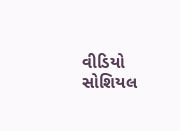વીડિયો સોશિયલ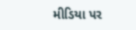મીડિયા પર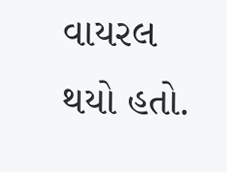વાયરલ થયો હતો.